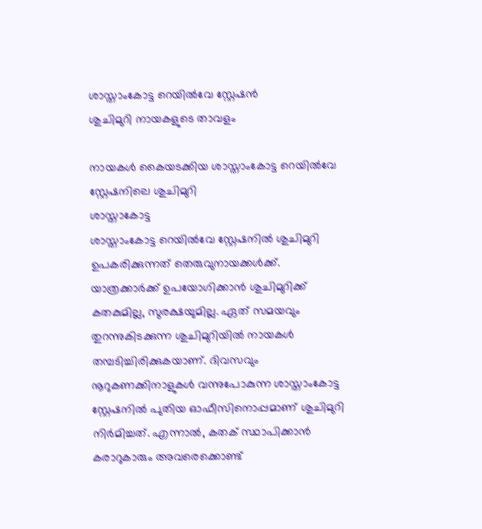ശാസ്താംകോട്ട റെയിൽവേ സ്റ്റേഷൻ
ശുചിമുറി നായകളുടെ താവളം

നായകൾ കൈയടക്കിയ ശാസ്താംകോട്ട റെയിൽവേ സ്റ്റേഷനിലെ ശുചിമുറി
ശാസ്താകോട്ട
ശാസ്താംകോട്ട റെയിൽവേ സ്റ്റേഷനിൽ ശുചിമുറി ഉപകരിക്കുന്നത് തെരുവുനായക്കൾക്ക്. യാത്രക്കാർക്ക് ഉപയോഗിക്കാൻ ശുചിമുറിക്ക് കതകുമില്ല, സുരക്ഷയുമില്ല. ഏത് സമയവും തുറന്നുകിടക്കുന്ന ശുചിമുറിയിൽ നായകൾ തമ്പടിച്ചിരിക്കുകയാണ്. ദിവസവും നൂറുകണക്കിനാളുകൾ വന്നുപോകുന്ന ശാസ്താംകോട്ട സ്റ്റേഷനിൽ പുതിയ ഓഫീസിനൊപ്പമാണ് ശുചിമുറി നിർമിച്ചത്. എന്നാൽ, കതക് സ്ഥാപിക്കാൻ കരാറുകാരും അവരെക്കൊണ്ട്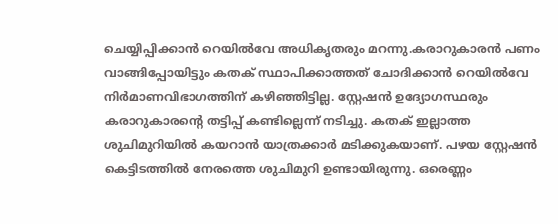ചെയ്യിപ്പിക്കാൻ റെയിൽവേ അധികൃതരും മറന്നു.കരാറുകാരൻ പണം വാങ്ങിപ്പോയിട്ടും കതക് സ്ഥാപിക്കാത്തത് ചോദിക്കാൻ റെയിൽവേ നിർമാണവിഭാഗത്തിന് കഴിഞ്ഞിട്ടില്ല. സ്റ്റേഷൻ ഉദ്യോഗസ്ഥരും കരാറുകാരന്റെ തട്ടിപ്പ് കണ്ടില്ലെന്ന് നടിച്ചു. കതക് ഇല്ലാത്ത ശുചിമുറിയിൽ കയറാൻ യാത്രക്കാർ മടിക്കുകയാണ്. പഴയ സ്റ്റേഷൻ കെട്ടിടത്തിൽ നേരത്തെ ശുചിമുറി ഉണ്ടായിരുന്നു. ഒരെണ്ണം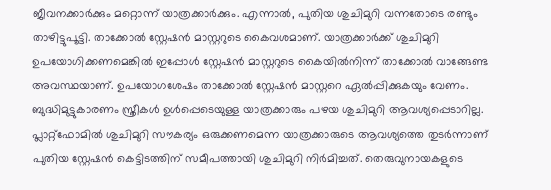ജീവനക്കാർക്കും മറ്റൊന്ന് യാത്രക്കാർക്കും. എന്നാൽ, പുതിയ ശുചിമുറി വന്നതോടെ രണ്ടും താഴിട്ടുപൂട്ടി. താക്കോൽ സ്റ്റേഷൻ മാസ്റ്ററുടെ കൈവശമാണ്. യാത്രക്കാർക്ക് ശുചിമുറി ഉപയോഗിക്കണമെങ്കിൽ ഇപ്പോൾ സ്റ്റേഷൻ മാസ്റ്ററുടെ കൈയിൽനിന്ന് താക്കോൽ വാങ്ങേണ്ട അവസ്ഥയാണ്. ഉപയോഗശേഷം താക്കോൽ സ്റ്റേഷൻ മാസ്റ്ററെ ഏൽപ്പിക്കുകയും വേണം. ബുദ്ധിമുട്ടുകാരണം സ്ത്രീകൾ ഉൾപ്പെടെയുള്ള യാത്രക്കാരും പഴയ ശുചിമുറി ആവശ്യപ്പെടാറില്ല. പ്ലാറ്റ്ഫോമിൽ ശുചിമുറി സൗകര്യം ഒരുക്കണമെന്ന യാത്രക്കാരുടെ ആവശ്യത്തെ തുടർന്നാണ് പുതിയ സ്റ്റേഷൻ കെട്ടിടത്തിന് സമീപത്തായി ശുചിമുറി നിർമിച്ചത്. തെരുവുനായകളുടെ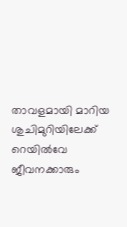താവളമായി മാറിയ ശുചിമുറിയിലേക്ക് റെയിൽവേ ജീവനക്കാരും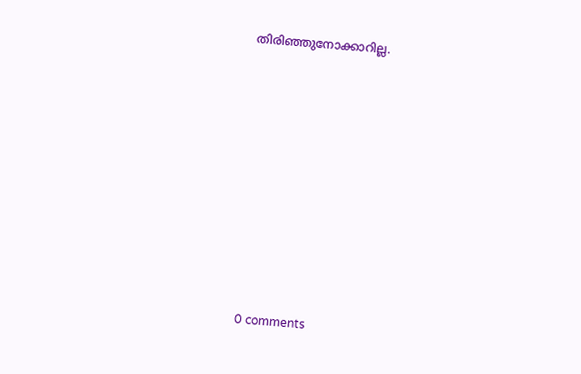തിരിഞ്ഞുനോക്കാറില്ല.










0 comments